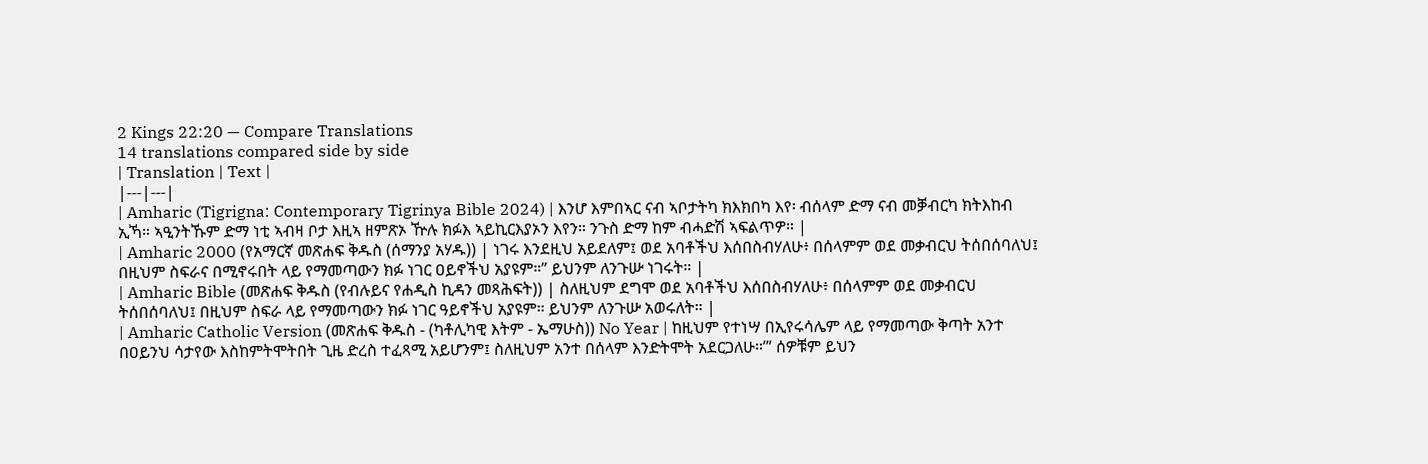2 Kings 22:20 — Compare Translations
14 translations compared side by side
| Translation | Text |
|---|---|
| Amharic (Tigrigna: Contemporary Tigrinya Bible 2024) | እንሆ እምበኣር ናብ ኣቦታትካ ክእክበካ እየ፡ ብሰላም ድማ ናብ መቓብርካ ክትእከብ ኢኻ። ኣዒንትኹም ድማ ነቲ ኣብዛ ቦታ እዚኣ ዘምጽኦ ዅሉ ክፉእ ኣይኪርእያኦን እየን። ንጉስ ድማ ከም ብሓድሽ ኣፍልጥዎ። |
| Amharic 2000 (የአማርኛ መጽሐፍ ቅዱስ (ሰማንያ አሃዱ)) | ነገሩ እንደዚህ አይደለም፤ ወደ አባቶችህ እሰበስብሃለሁ፥ በሰላምም ወደ መቃብርህ ትሰበሰባለህ፤ በዚህም ስፍራና በሚኖሩበት ላይ የማመጣውን ክፉ ነገር ዐይኖችህ አያዩም።” ይህንም ለንጉሡ ነገሩት። |
| Amharic Bible (መጽሐፍ ቅዱስ (የብሉይና የሐዲስ ኪዳን መጻሕፍት)) | ስለዚህም ደግሞ ወደ አባቶችህ እሰበስብሃለሁ፥ በሰላምም ወደ መቃብርህ ትሰበሰባለህ፤ በዚህም ስፍራ ላይ የማመጣውን ክፉ ነገር ዓይኖችህ አያዩም። ይህንም ለንጉሡ አወሩለት። |
| Amharic Catholic Version (መጽሐፍ ቅዱስ - (ካቶሊካዊ እትም - ኤማሁስ)) No Year | ከዚህም የተነሣ በኢየሩሳሌም ላይ የማመጣው ቅጣት አንተ በዐይንህ ሳታየው እስከምትሞትበት ጊዜ ድረስ ተፈጻሚ አይሆንም፤ ስለዚህም አንተ በሰላም እንድትሞት አደርጋለሁ።’” ሰዎቹም ይህን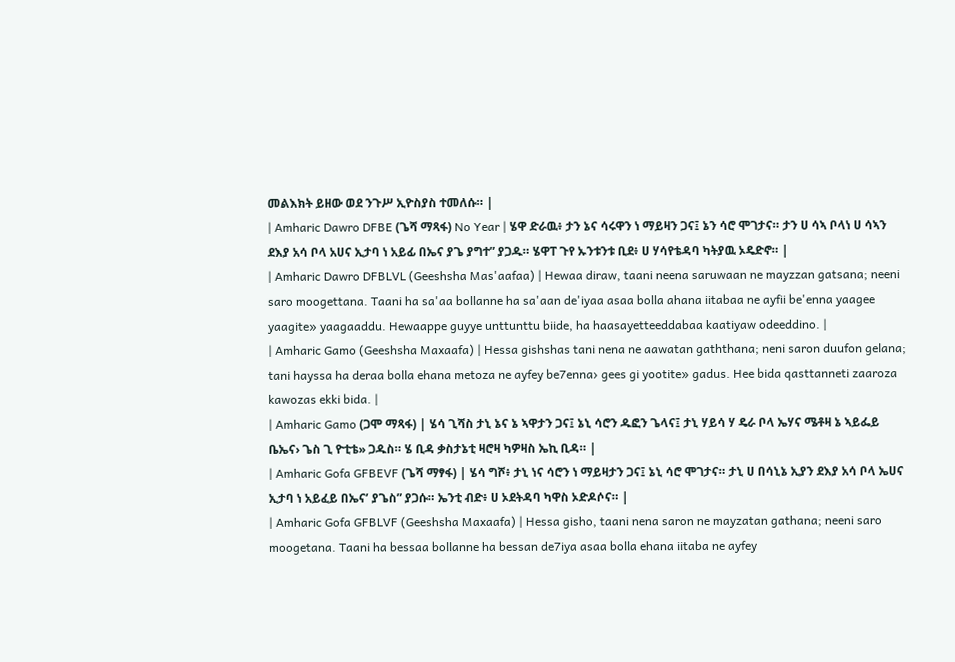መልእክት ይዘው ወደ ንጉሥ ኢዮስያስ ተመለሱ። |
| Amharic Dawro DFBE (ጌሻ ማጻፋ) No Year | ሄዋ ድራዉ፥ ታን ኔና ሳሩዋን ነ ማይዛን ጋና፤ ኔን ሳሮ ሞገታና። ታን ሀ ሳኣ ቦላነ ሀ ሳኣን ደእያ አሳ ቦላ አሀና ኢታባ ነ አይፊ በኤና ያጌ ያግተ” ያጋዱ። ሄዋፐ ጉየ ኡንቱንቱ ቢደ፥ ሀ ሃሳየቴዳባ ካትያዉ ኦዴድኖ። |
| Amharic Dawro DFBLVL (Geeshsha Mas'aafaa) | Hewaa diraw, taani neena saruwaan ne mayzzan gatsana; neeni saro moogettana. Taani ha sa'aa bollanne ha sa'aan de'iyaa asaa bolla ahana iitabaa ne ayfii be'enna yaagee yaagite» yaagaaddu. Hewaappe guyye unttunttu biide, ha haasayetteeddabaa kaatiyaw odeeddino. |
| Amharic Gamo (Geeshsha Maxaafa) | Hessa gishshas tani nena ne aawatan gaththana; neni saron duufon gelana; tani hayssa ha deraa bolla ehana metoza ne ayfey be7enna› gees gi yootite» gadus. Hee bida qasttanneti zaaroza kawozas ekki bida. |
| Amharic Gamo (ጋሞ ማጻፋ) | ሄሳ ጊሻስ ታኒ ኔና ኔ ኣዋታን ጋና፤ ኔኒ ሳሮን ዱፎን ጌላና፤ ታኒ ሃይሳ ሃ ዴራ ቦላ ኤሃና ሜቶዛ ኔ ኣይፌይ ቤኤና› ጌስ ጊ ዮቲቴ» ጋዱስ። ሄ ቢዳ ቃስታኔቲ ዛሮዛ ካዎዛስ ኤኪ ቢዳ። |
| Amharic Gofa GFBEVF (ጌሻ ማፃፋ) | ሄሳ ግሾ፥ ታኒ ነና ሳሮን ነ ማይዛታን ጋና፤ ኔኒ ሳሮ ሞገታና። ታኒ ሀ በሳኒኔ ኢያን ደእያ አሳ ቦላ ኤሀና ኢታባ ነ አይፈይ በኤና’ ያጌስ” ያጋሱ። ኤንቲ ብድ፥ ሀ ኦደትዳባ ካዋስ ኦድዶሶና። |
| Amharic Gofa GFBLVF (Geeshsha Maxaafa) | Hessa gisho, taani nena saron ne mayzatan gathana; neeni saro moogetana. Taani ha bessaa bollanne ha bessan de7iya asaa bolla ehana iitaba ne ayfey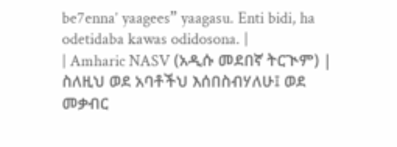be7enna’ yaagees” yaagasu. Enti bidi, ha odetidaba kawas odidosona. |
| Amharic NASV (አዲሱ መደበኛ ትርጒም) | ስለዚህ ወደ አባቶችህ እሰበስብሃለሁ፤ ወደ መቃብር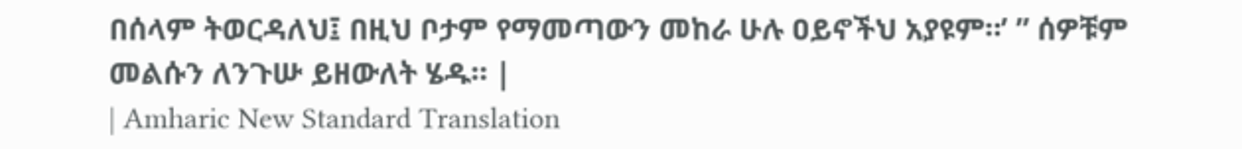በሰላም ትወርዳለህ፤ በዚህ ቦታም የማመጣውን መከራ ሁሉ ዐይኖችህ አያዩም።’ ” ሰዎቹም መልሱን ለንጉሡ ይዘውለት ሄዱ። |
| Amharic New Standard Translation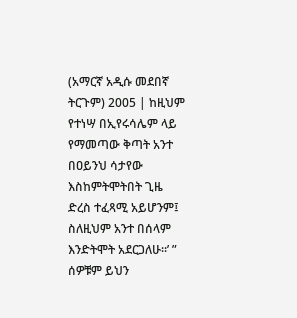(አማርኛ አዲሱ መደበኛ ትርጉም) 2005 | ከዚህም የተነሣ በኢየሩሳሌም ላይ የማመጣው ቅጣት አንተ በዐይንህ ሳታየው እስከምትሞትበት ጊዜ ድረስ ተፈጻሚ አይሆንም፤ ስለዚህም አንተ በሰላም እንድትሞት አደርጋለሁ።’ ” ሰዎቹም ይህን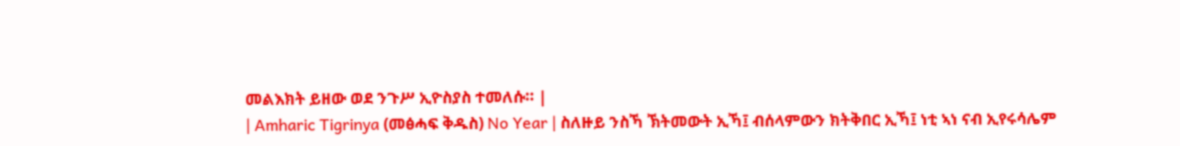መልእክት ይዘው ወደ ንጉሥ ኢዮስያስ ተመለሱ። |
| Amharic Tigrinya (መፅሓፍ ቅዱስ) No Year | ስለዙይ ንስኻ ኽትመውት ኢኻ፤ ብሰላምውን ክትቅበር ኢኻ፤ ነቲ ኣነ ናብ ኢየሩሳሌም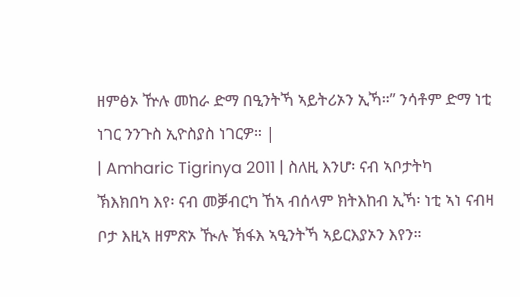ዘምፅኦ ዅሉ መከራ ድማ በዒንትኻ ኣይትሪኦን ኢኻ።” ንሳቶም ድማ ነቲ ነገር ንንጉስ ኢዮስያስ ነገርዎ። |
| Amharic Tigrinya 2011 | ስለዚ እንሆ፡ ናብ ኣቦታትካ ኽእክበካ እየ፡ ናብ መቓብርካ ኸኣ ብሰላም ክትእከብ ኢኻ፡ ነቲ ኣነ ናብዛ ቦታ እዚኣ ዘምጽኦ ዂሉ ኽፋእ ኣዒንትኻ ኣይርእያኦን እየን።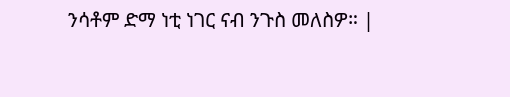ንሳቶም ድማ ነቲ ነገር ናብ ንጉስ መለስዎ። |